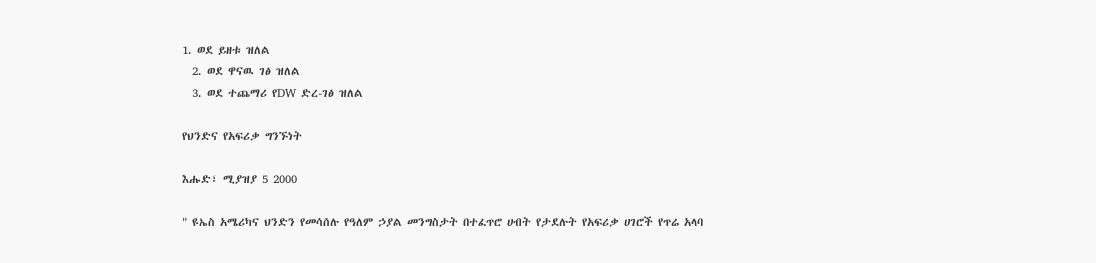1. ወደ ይዘቱ ዝለል
  2. ወደ ዋናዉ ገፅ ዝለል
  3. ወደ ተጨማሪ የDW ድረ-ገፅ ዝለል

የህንድና የአፍሪቃ ግንኙነት

እሑድ፣ ሚያዝያ 5 2000

" ዩኤስ አሜሪካና ህንድን የመሳሰሉ የዓለም ኃያል መንግስታት በተፈጥሮ ሀብት የታደሉት የአፍሪቃ ሀገሮች የጥሬ አላባ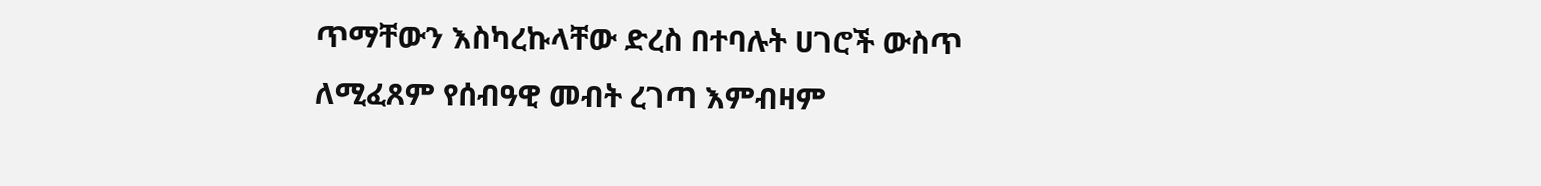ጥማቸውን እስካረኩላቸው ድረስ በተባሉት ሀገሮች ውስጥ ለሚፈጸም የሰብዓዊ መብት ረገጣ እምብዛም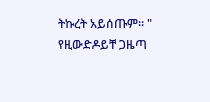ትኩረት አይሰጡም። " የዚውድዶይቸ ጋዜጣ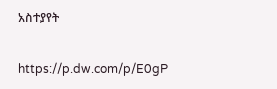አስተያየት

https://p.dw.com/p/E0gP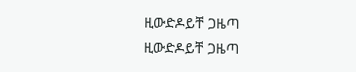ዚውድዶይቸ ጋዜጣ
ዚውድዶይቸ ጋዜጣ